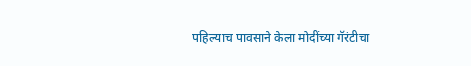पहिल्याच पावसाने केला मोदींच्या गॅरंटीचा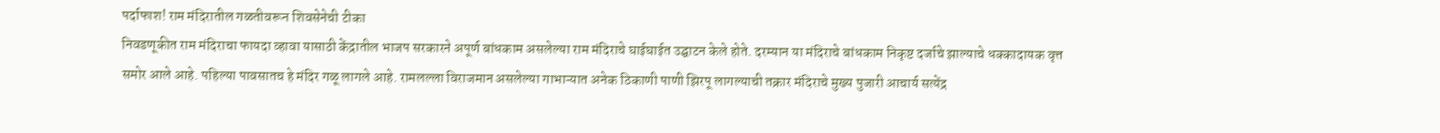पर्दाफाश! राम मंदिरातील गळतीवरून शिवसेनेची टीका
निवडणूकीत राम मंदिराचा फायदा व्हावा यासाठी केंद्रातील भाजप सरकारने अपूर्ण बांधकाम असलेल्या राम मंदिराचे घाईघाईत उद्घाटन केले होते. दरम्यान या मंदिराचे बांधकाम निकृष्ट दर्जाचे झाल्याचे धक्कादायक वृत्त समोर आले आहे. पहिल्या पावसातच हे मंदिर गळू लागले आहे. रामलल्ला विराजमान असलेल्या गाभाऱ्यात अनेक ठिकाणी पाणी झिरपू लागल्याची तक्रार मंदिराचे मुख्य पुजारी आचार्य सत्येंद्र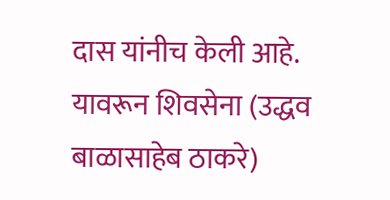दास यांनीच केली आहे. यावरून शिवसेना (उद्धव बाळासाहेब ठाकरे)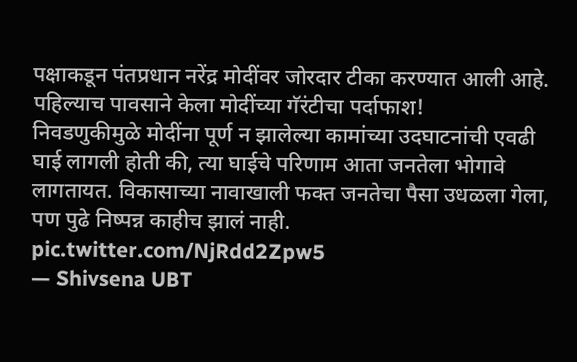पक्षाकडून पंतप्रधान नरेंद्र मोदींवर जोरदार टीका करण्यात आली आहे.
पहिल्याच पावसाने केला मोदींच्या गॅरंटीचा पर्दाफाश!
निवडणुकीमुळे मोदींना पूर्ण न झालेल्या कामांच्या उदघाटनांची एवढी घाई लागली होती की, त्या घाईचे परिणाम आता जनतेला भोगावे लागतायत. विकासाच्या नावाखाली फक्त जनतेचा पैसा उधळला गेला, पण पुढे निष्पन्न काहीच झालं नाही. pic.twitter.com/NjRdd2Zpw5
— Shivsena UBT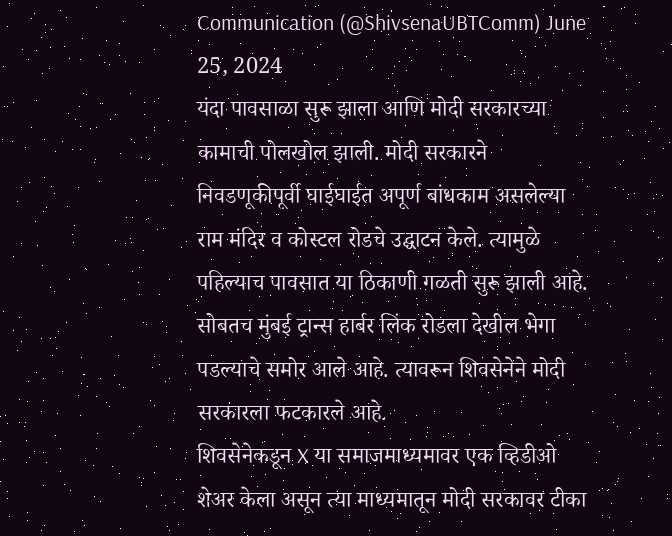Communication (@ShivsenaUBTComm) June 25, 2024
यंदा पावसाळा सुरू झाला आणि मोदी सरकारच्या कामाची पोलखोल झाली. मोदी सरकारने निवडणूकीपूर्वी घाईघाईत अपूर्ण बांधकाम असलेल्या राम मंदिर व कोस्टल रोडचे उद्घाटन केले. त्यामुळे पहिल्याच पावसात या ठिकाणी गळती सुरू झाली आहे. सोबतच मुंबई ट्रान्स हार्बर लिंक रोडला देखील भेगा पडल्याचे समोर आले आहे. त्यावरून शिवसेनेने मोदी सरकारला फटकारले आहे.
शिवसेनेकडून X या समाजमाध्यमावर एक व्हिडीओ शेअर केला असून त्या माध्यमातून मोदी सरकावर टीका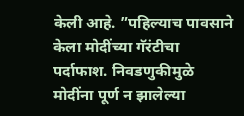केली आहे. ”पहिल्याच पावसाने केला मोदींच्या गॅरंटीचा पर्दाफाश. निवडणुकीमुळे मोदींना पूर्ण न झालेल्या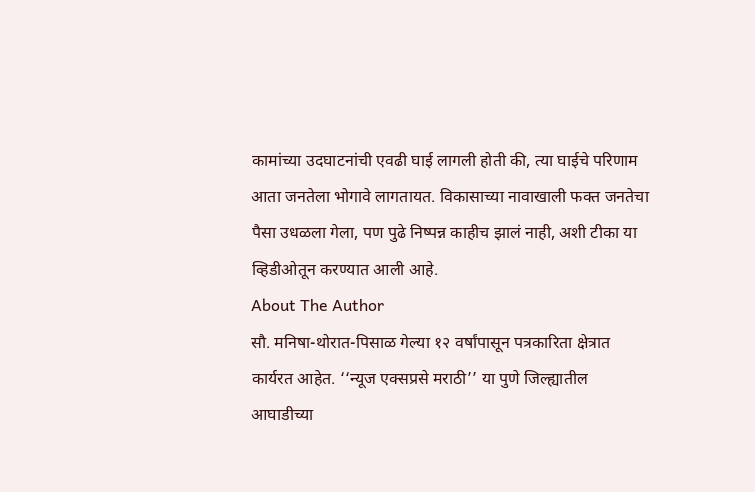कामांच्या उदघाटनांची एवढी घाई लागली होती की, त्या घाईचे परिणाम आता जनतेला भोगावे लागतायत. विकासाच्या नावाखाली फक्त जनतेचा पैसा उधळला गेला, पण पुढे निष्पन्न काहीच झालं नाही, अशी टीका या व्हिडीओतून करण्यात आली आहे.
About The Author
सौ. मनिषा-थोरात-पिसाळ गेल्या १२ वर्षांपासून पत्रकारिता क्षेत्रात कार्यरत आहेत. ‘‘न्यूज एक्सप्रसे मराठी’’ या पुणे जिल्ह्यातील आघाडीच्या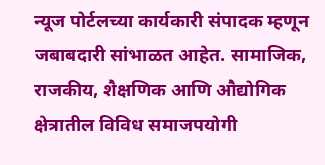न्यूज पोर्टलच्या कार्यकारी संपादक म्हणून जबाबदारी सांभाळत आहेत. सामाजिक, राजकीय, शैक्षणिक आणि औद्योगिक क्षेत्रातील विविध समाजपयोगी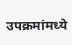उपक्रमांमध्ये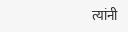त्यांनी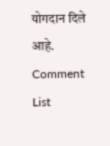योगदान दिले आहे.
Comment List